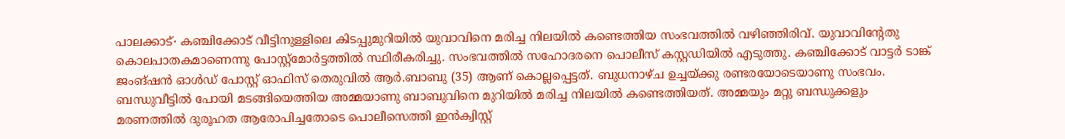പാലക്കാട്∙ കഞ്ചിക്കോട് വീട്ടിനുള്ളിലെ കിടപ്പുമുറിയിൽ യുവാവിനെ മരിച്ച നിലയിൽ കണ്ടെത്തിയ സംഭവത്തിൽ വഴിഞ്ഞിരിവ്. യുവാവിന്റേതു കൊലപാതകമാണെന്നു പോസ്റ്റ്മോർട്ടത്തിൽ സ്ഥിരീകരിച്ചു. സംഭവത്തിൽ സഹോദരനെ പൊലീസ് കസ്റ്റഡിയിൽ എടുത്തു. കഞ്ചിക്കോട് വാട്ടർ ടാങ്ക് ജംങ്ഷൻ ഓൾഡ് പോസ്റ്റ് ഓഫിസ് തെരുവിൽ ആർ.ബാബു (35) ആണ് കൊല്ലപ്പെട്ടത്. ബുധനാഴ്ച ഉച്ചയ്ക്കു രണ്ടരയോടെയാണു സംഭവം.
ബന്ധുവീട്ടിൽ പോയി മടങ്ങിയെത്തിയ അമ്മയാണു ബാബുവിനെ മുറിയിൽ മരിച്ച നിലയിൽ കണ്ടെത്തിയത്. അമ്മയും മറ്റു ബന്ധുക്കളും മരണത്തിൽ ദുരൂഹത ആരോപിച്ചതോടെ പൊലീസെത്തി ഇൻക്വിസ്റ്റ്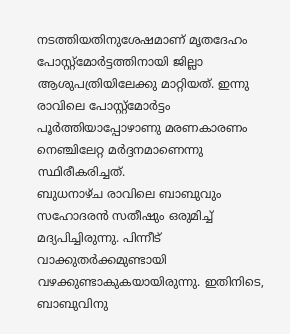നടത്തിയതിനുശേഷമാണ് മൃതദേഹം പോസ്റ്റ്മോർട്ടത്തിനായി ജില്ലാ ആശുപത്രിയിലേക്കു മാറ്റിയത്. ഇന്നു രാവിലെ പോസ്റ്റ്മോർട്ടം പൂർത്തിയാപ്പോഴാണു മരണകാരണം നെഞ്ചിലേറ്റ മർദ്ദനമാണെന്നു സ്ഥിരീകരിച്ചത്.
ബുധനാഴ്ച രാവിലെ ബാബുവും സഹോദരൻ സതീഷും ഒരുമിച്ച് മദ്യപിച്ചിരുന്നു. പിന്നീട് വാക്കുതർക്കമുണ്ടായി വഴക്കുണ്ടാകുകയായിരുന്നു. ഇതിനിടെ, ബാബുവിനു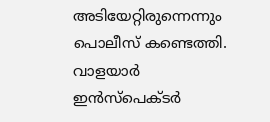അടിയേറ്റിരുന്നെന്നും പൊലീസ് കണ്ടെത്തി. വാളയാർ ഇൻസ്പെക്ടർ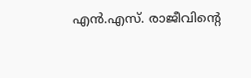എൻ.എസ്. രാജീവിന്റെ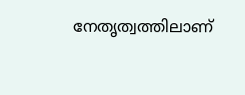നേതൃത്വത്തിലാണ്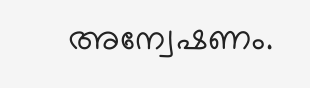അന്വേഷണം.